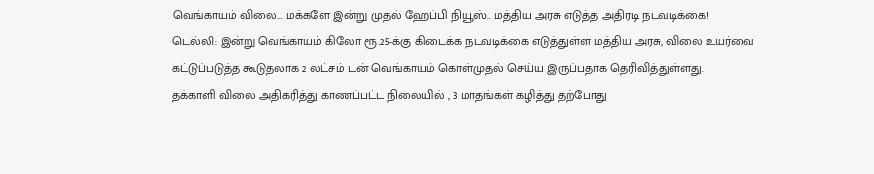வெங்காயம் விலை... மக்களே இன்று முதல் ஹேப்பி நியூஸ்.. மத்திய அரசு எடுத்த அதிரடி நடவடிக்கை!
டெல்லி: இன்று வெங்காயம் கிலோ ரூ.25-க்கு கிடைக்க நடவடிக்கை எடுத்துள்ள மத்திய அரசு, விலை உயர்வை கட்டுப்படுத்த கூடுதலாக 2 லட்சம் டன் வெங்காயம் கொள்முதல் செய்ய இருப்பதாக தெரிவித்துள்ளது.
தக்காளி விலை அதிகரித்து காணப்பட்ட நிலையில் , 3 மாதங்கள் கழித்து தற்போது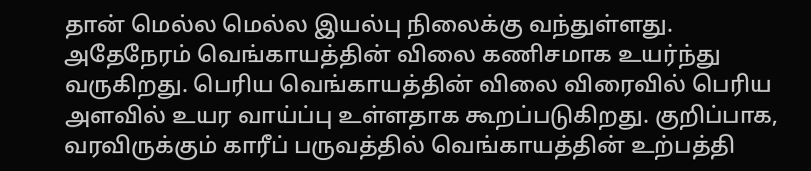தான் மெல்ல மெல்ல இயல்பு நிலைக்கு வந்துள்ளது. அதேநேரம் வெங்காயத்தின் விலை கணிசமாக உயர்ந்து வருகிறது. பெரிய வெங்காயத்தின் விலை விரைவில் பெரிய அளவில் உயர வாய்ப்பு உள்ளதாக கூறப்படுகிறது. குறிப்பாக, வரவிருக்கும் காரீப் பருவத்தில் வெங்காயத்தின் உற்பத்தி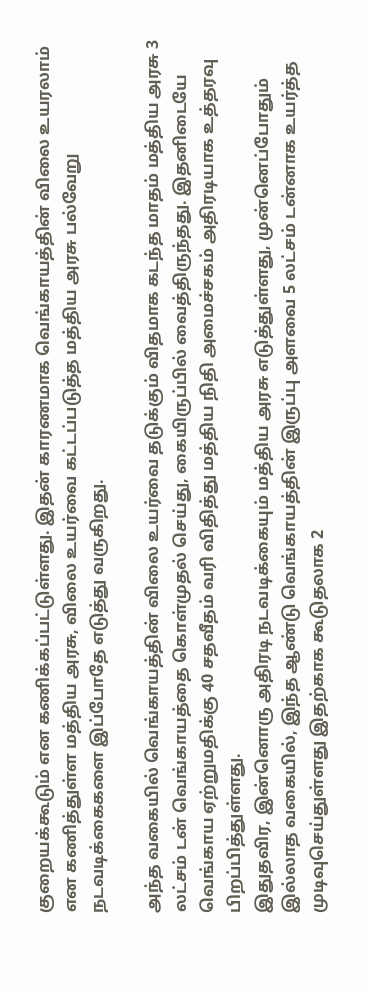குறையக்கூடும் என கணிக்கப்பட்டுள்ளது. இதன் காரணமாக வெங்காயத்தின் விலை உயரலாம் என கணித்துள்ள மத்திய அரசு, விலை உயர்வை கட்டப்படுத்த மத்திய அரசு பல்வேறு நடவடிக்கைகளை இப்போதே எடுத்து வருகிறது.

அந்த வகையில் வெங்காயத்தின் விலை உயர்வை தடுக்கும் விதமாக கடந்த மாதம் மத்திய அரசு 3 லட்சம் டன் வெங்காயத்தை கொள்முதல் செய்து, கையிருப்பில் வைத்திருந்தது. இதனிடையே வெங்காய ஏற்றுமதிக்கு 40 சதவீதம் வரி விதித்து மத்திய நிதி அமைச்சகம் அதிரடியாக உத்தரவு பிறப்பித்துள்ளது.
இதுதவிர, இன்னொரு அதிரடி நடவடிக்கையும் மத்திய அரசு எடுத்துள்ளது, முன்னெப்போதும் இல்லாத வகையில், இந்த ஆண்டு வெங்காயத்தின் இருப்பு அளவை 5 லட்சம் டன்னாக உயர்த்த முடிவுசெய்துள்ளது இதற்காக கூடுதலாக 2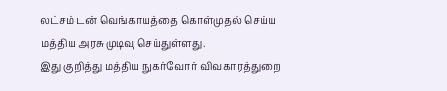லட்சம் டன் வெங்காயத்தை கொள்முதல் செய்ய மத்திய அரசு முடிவு செய்துள்ளது.
இது குறித்து மத்திய நுகர்வோர் விவகாரத்துறை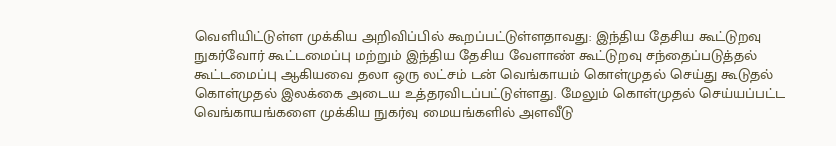வெளியிட்டுள்ள முக்கிய அறிவிப்பில் கூறப்பட்டுள்ளதாவது: இந்திய தேசிய கூட்டுறவு நுகர்வோர் கூட்டமைப்பு மற்றும் இந்திய தேசிய வேளாண் கூட்டுறவு சந்தைப்படுத்தல் கூட்டமைப்பு ஆகியவை தலா ஒரு லட்சம் டன் வெங்காயம் கொள்முதல் செய்து கூடுதல் கொள்முதல் இலக்கை அடைய உத்தரவிடப்பட்டுள்ளது. மேலும் கொள்முதல் செய்யப்பட்ட வெங்காயங்களை முக்கிய நுகர்வு மையங்களில் அளவீடு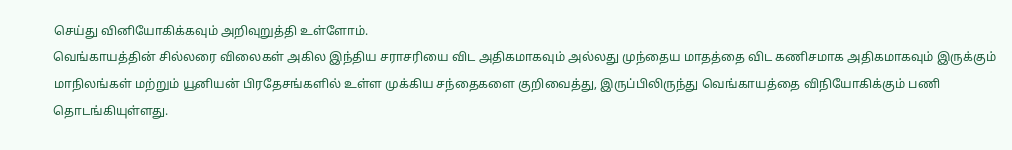செய்து வினியோகிக்கவும் அறிவுறுத்தி உள்ளோம்.
வெங்காயத்தின் சில்லரை விலைகள் அகில இந்திய சராசரியை விட அதிகமாகவும் அல்லது முந்தைய மாதத்தை விட கணிசமாக அதிகமாகவும் இருக்கும் மாநிலங்கள் மற்றும் யூனியன் பிரதேசங்களில் உள்ள முக்கிய சந்தைகளை குறிவைத்து, இருப்பிலிருந்து வெங்காயத்தை விநியோகிக்கும் பணி தொடங்கியுள்ளது.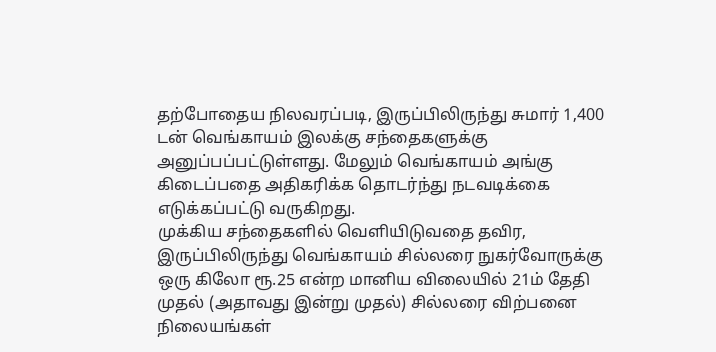தற்போதைய நிலவரப்படி, இருப்பிலிருந்து சுமார் 1,400 டன் வெங்காயம் இலக்கு சந்தைகளுக்கு அனுப்பப்பட்டுள்ளது. மேலும் வெங்காயம் அங்கு கிடைப்பதை அதிகரிக்க தொடர்ந்து நடவடிக்கை எடுக்கப்பட்டு வருகிறது.
முக்கிய சந்தைகளில் வெளியிடுவதை தவிர, இருப்பிலிருந்து வெங்காயம் சில்லரை நுகர்வோருக்கு ஒரு கிலோ ரூ.25 என்ற மானிய விலையில் 21ம் தேதி முதல் (அதாவது இன்று முதல்) சில்லரை விற்பனை நிலையங்கள்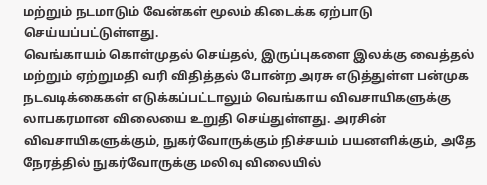மற்றும் நடமாடும் வேன்கள் மூலம் கிடைக்க ஏற்பாடு செய்யப்பட்டுள்ளது.
வெங்காயம் கொள்முதல் செய்தல், இருப்புகளை இலக்கு வைத்தல் மற்றும் ஏற்றுமதி வரி விதித்தல் போன்ற அரசு எடுத்துள்ள பன்முக நடவடிக்கைகள் எடுக்கப்பட்டாலும் வெங்காய விவசாயிகளுக்கு லாபகரமான விலையை உறுதி செய்துள்ளது. அரசின் விவசாயிகளுக்கும், நுகர்வோருக்கும் நிச்சயம் பயனளிக்கும், அதே நேரத்தில் நுகர்வோருக்கு மலிவு விலையில்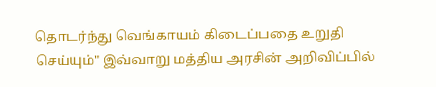தொடர்ந்து வெங்காயம் கிடைப்பதை உறுதி செய்யும்" இவ்வாறு மத்திய அரசின் அறிவிப்பில்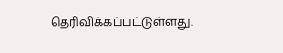தெரிவிக்கப்பட்டுள்ளது.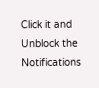Click it and Unblock the Notifications